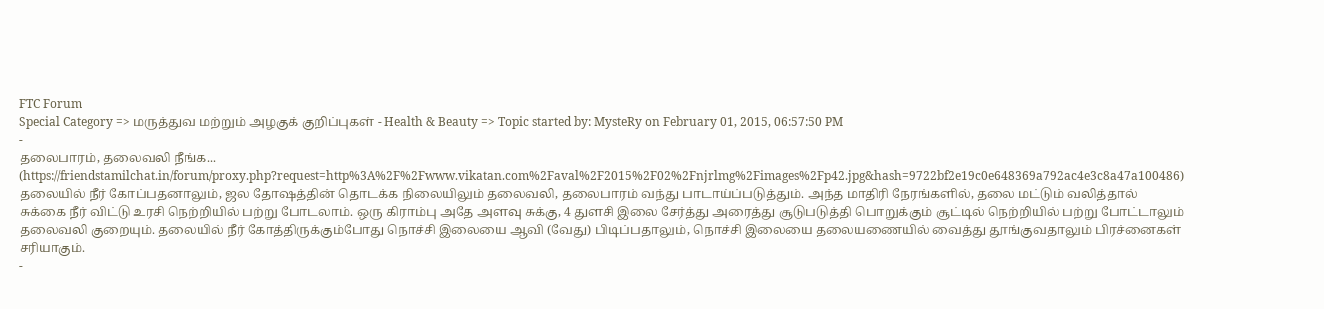FTC Forum
Special Category => மருத்துவ மற்றும் அழகுக் குறிப்புகள் - Health & Beauty => Topic started by: MysteRy on February 01, 2015, 06:57:50 PM
-
தலைபாரம், தலைவலி நீங்க...
(https://friendstamilchat.in/forum/proxy.php?request=http%3A%2F%2Fwww.vikatan.com%2Faval%2F2015%2F02%2Fnjrlmg%2Fimages%2Fp42.jpg&hash=9722bf2e19c0e648369a792ac4e3c8a47a100486)
தலையில் நீர் கோப்பதனாலும், ஜல தோஷத்தின் தொடக்க நிலையிலும் தலைவலி, தலைபாரம் வந்து பாடாய்ப்படுத்தும். அந்த மாதிரி நேரங்களில், தலை மட்டும் வலித்தால் சுக்கை நீர் விட்டு உரசி நெற்றியில் பற்று போடலாம். ஒரு கிராம்பு அதே அளவு சுக்கு, 4 துளசி இலை சேர்த்து அரைத்து சூடுபடுத்தி பொறுக்கும் சூட்டில் நெற்றியில் பற்று போட்டாலும் தலைவலி குறையும். தலையில் நீர் கோத்திருக்கும்போது நொச்சி இலையை ஆவி (வேது) பிடிப்பதாலும், நொச்சி இலையை தலையணையில் வைத்து தூங்குவதாலும் பிரச்னைகள் சரியாகும்.
-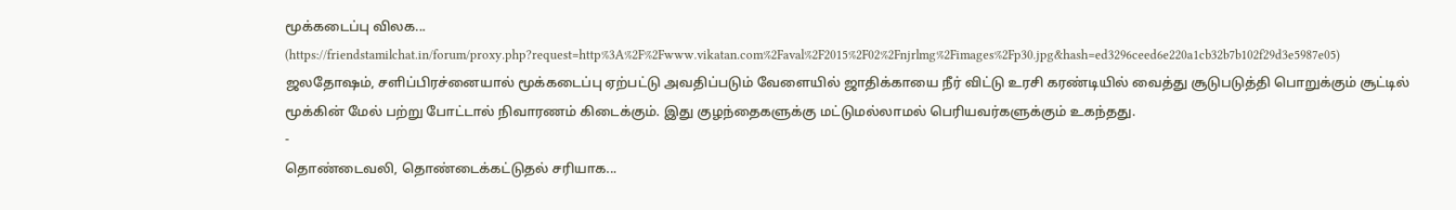மூக்கடைப்பு விலக...
(https://friendstamilchat.in/forum/proxy.php?request=http%3A%2F%2Fwww.vikatan.com%2Faval%2F2015%2F02%2Fnjrlmg%2Fimages%2Fp30.jpg&hash=ed3296ceed6e220a1cb32b7b102f29d3e5987e05)
ஜலதோஷம், சளிப்பிரச்னையால் மூக்கடைப்பு ஏற்பட்டு அவதிப்படும் வேளையில் ஜாதிக்காயை நீர் விட்டு உரசி கரண்டியில் வைத்து சூடுபடுத்தி பொறுக்கும் சூட்டில் மூக்கின் மேல் பற்று போட்டால் நிவாரணம் கிடைக்கும். இது குழந்தைகளுக்கு மட்டுமல்லாமல் பெரியவர்களுக்கும் உகந்தது.
-
தொண்டைவலி, தொண்டைக்கட்டுதல் சரியாக...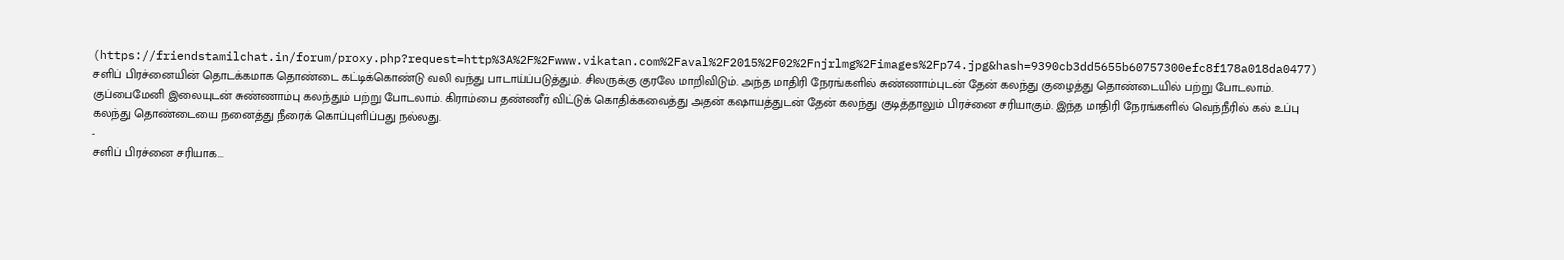(https://friendstamilchat.in/forum/proxy.php?request=http%3A%2F%2Fwww.vikatan.com%2Faval%2F2015%2F02%2Fnjrlmg%2Fimages%2Fp74.jpg&hash=9390cb3dd5655b60757300efc8f178a018da0477)
சளிப் பிரச்னையின் தொடக்கமாக தொண்டை கட்டிக்கொண்டு வலி வந்து பாடாய்ப்படுத்தும். சிலருக்கு குரலே மாறிவிடும். அந்த மாதிரி நேரங்களில் சுண்ணாம்புடன் தேன் கலந்து குழைத்து தொண்டையில் பற்று போடலாம். குப்பைமேனி இலையுடன் சுண்ணாம்பு கலந்தும் பற்று போடலாம். கிராம்பை தண்ணீர் விட்டுக் கொதிக்கவைத்து அதன் கஷாயத்துடன் தேன் கலந்து குடித்தாலும் பிரச்னை சரியாகும். இந்த மாதிரி நேரங்களில் வெந்நீரில் கல் உப்பு கலந்து தொண்டையை நனைத்து நீரைக் கொப்புளிப்பது நல்லது.
-
சளிப் பிரச்னை சரியாக...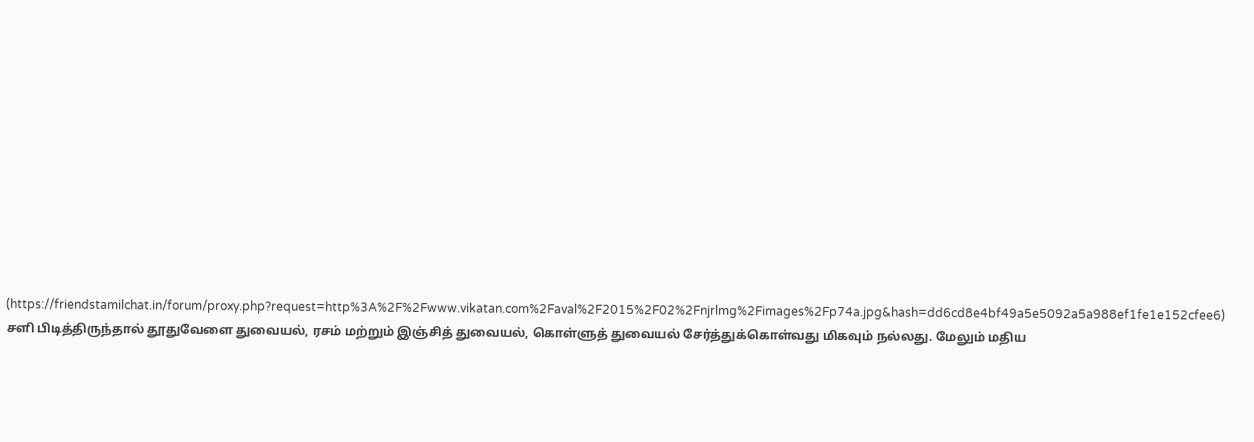(https://friendstamilchat.in/forum/proxy.php?request=http%3A%2F%2Fwww.vikatan.com%2Faval%2F2015%2F02%2Fnjrlmg%2Fimages%2Fp74a.jpg&hash=dd6cd8e4bf49a5e5092a5a988ef1fe1e152cfee6)
சளி பிடித்திருந்தால் தூதுவேளை துவையல், ரசம் மற்றும் இஞ்சித் துவையல், கொள்ளுத் துவையல் சேர்த்துக்கொள்வது மிகவும் நல்லது. மேலும் மதிய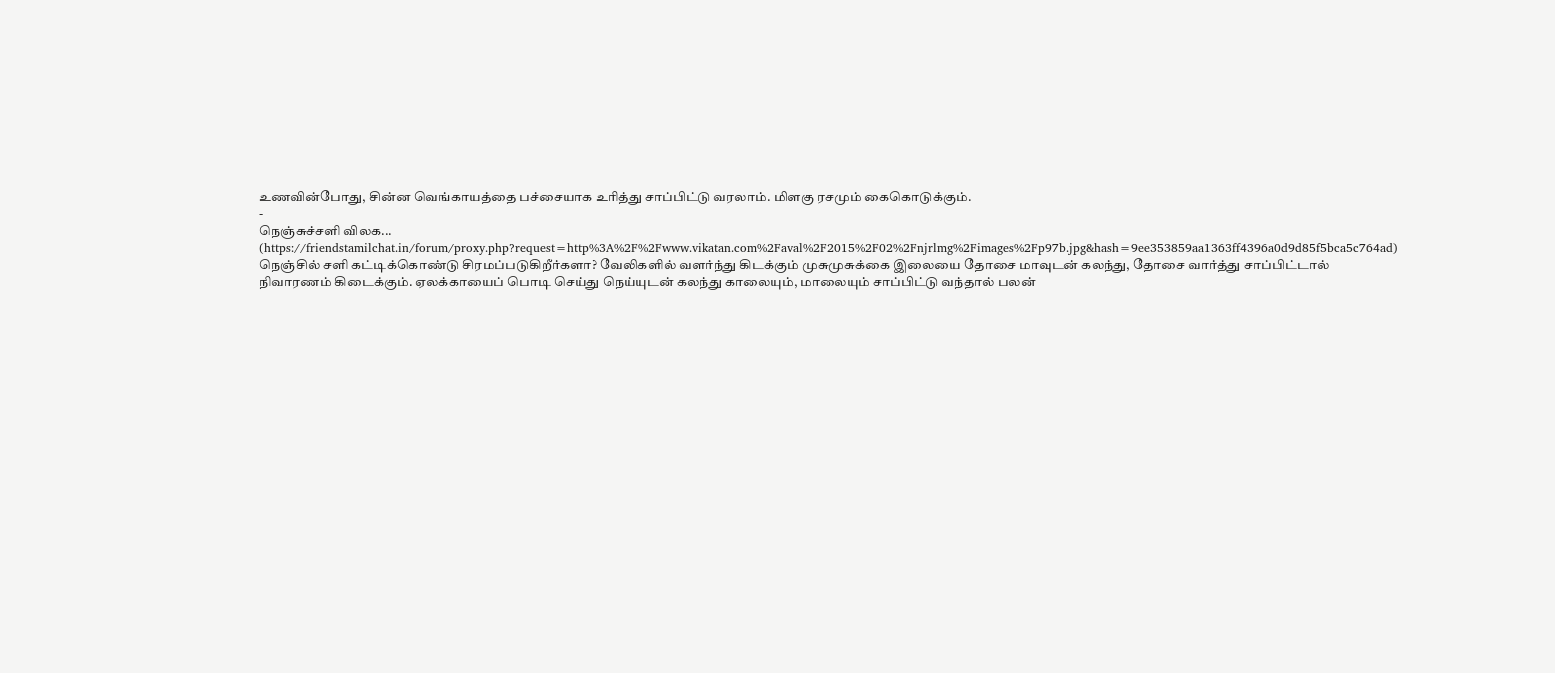உணவின்போது, சின்ன வெங்காயத்தை பச்சையாக உரித்து சாப்பிட்டு வரலாம். மிளகு ரசமும் கைகொடுக்கும்.
-
நெஞ்சுச்சளி விலக...
(https://friendstamilchat.in/forum/proxy.php?request=http%3A%2F%2Fwww.vikatan.com%2Faval%2F2015%2F02%2Fnjrlmg%2Fimages%2Fp97b.jpg&hash=9ee353859aa1363ff4396a0d9d85f5bca5c764ad)
நெஞ்சில் சளி கட்டிக்கொண்டு சிரமப்படுகிறீர்களா? வேலிகளில் வளர்ந்து கிடக்கும் முசுமுசுக்கை இலையை தோசை மாவுடன் கலந்து, தோசை வார்த்து சாப்பிட்டால் நிவாரணம் கிடைக்கும். ஏலக்காயைப் பொடி செய்து நெய்யுடன் கலந்து காலையும், மாலையும் சாப்பிட்டு வந்தால் பலன்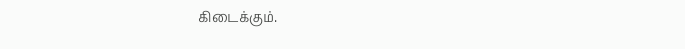கிடைக்கும்.